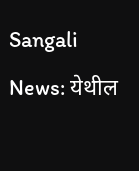Sangali News: येथील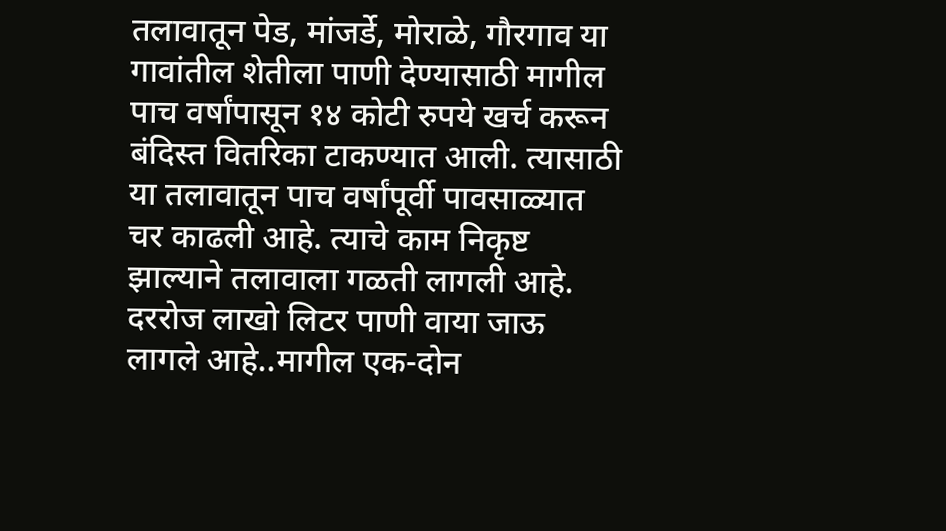तलावातून पेड, मांजर्डे, मोराळे, गौरगाव या गावांतील शेतीला पाणी देण्यासाठी मागील पाच वर्षांपासून १४ कोटी रुपये खर्च करून बंदिस्त वितरिका टाकण्यात आली. त्यासाठी या तलावातून पाच वर्षांपूर्वी पावसाळ्यात चर काढली आहे. त्याचे काम निकृष्ट झाल्याने तलावाला गळती लागली आहे. दररोज लाखो लिटर पाणी वाया जाऊ लागले आहे..मागील एक-दोन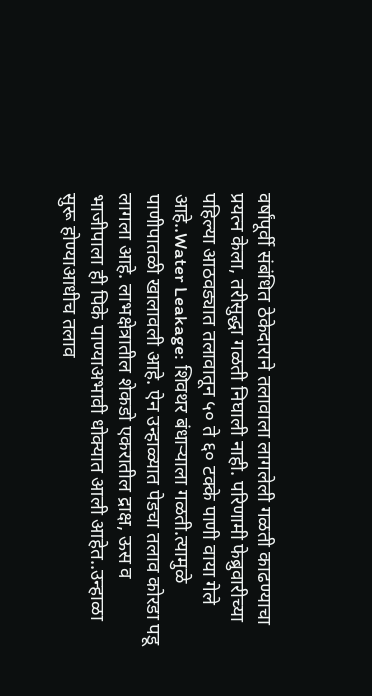वर्षांपूर्वी संबंधित ठेकेदाराने तलावाला लागलेली गळती काढण्याचा प्रयत्न केला, तरीसुद्धा गळती निघाली नाही. परिणामी फेब्रुवारीच्या पहिल्या आठवड्यात तलावातून ५० ते ६० टक्के पाणी वाया गेले आहे..Water Leakage: शिवथर बंधाऱ्याला गळती.त्यामुळे पाणीपातळी खालावली आहे. ऐन उन्हाळ्यात पेडचा तलाव कोरडा पडू लागला आहे. लाभक्षेत्रातील शेकडो एकरातील द्राक्ष, ऊस व भाजीपाला ही पिके पाण्याअभावी धोक्यात आली आहेत..उन्हाळा सुरू होण्याआधीच तलाव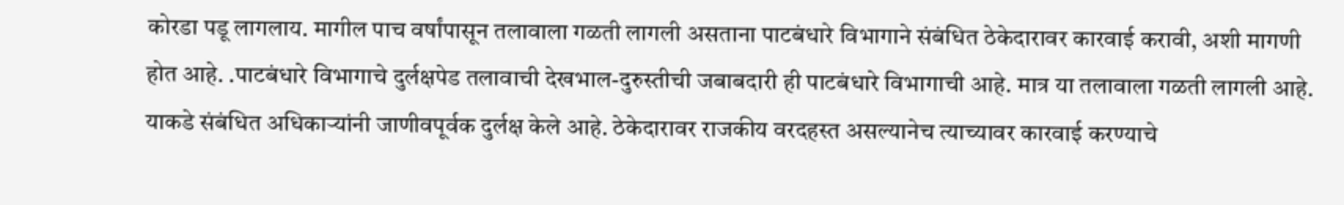कोरडा पडू लागलाय. मागील पाच वर्षांपासून तलावाला गळती लागली असताना पाटबंधारे विभागाने संबंधित ठेकेदारावर कारवाई करावी, अशी मागणी होत आहे. .पाटबंधारे विभागाचे दुर्लक्षपेड तलावाची देखभाल-दुरुस्तीची जबाबदारी ही पाटबंधारे विभागाची आहे. मात्र या तलावाला गळती लागली आहे. याकडे संबंधित अधिकाऱ्यांनी जाणीवपूर्वक दुर्लक्ष केले आहे. ठेकेदारावर राजकीय वरदहस्त असल्यानेच त्याच्यावर कारवाई करण्याचे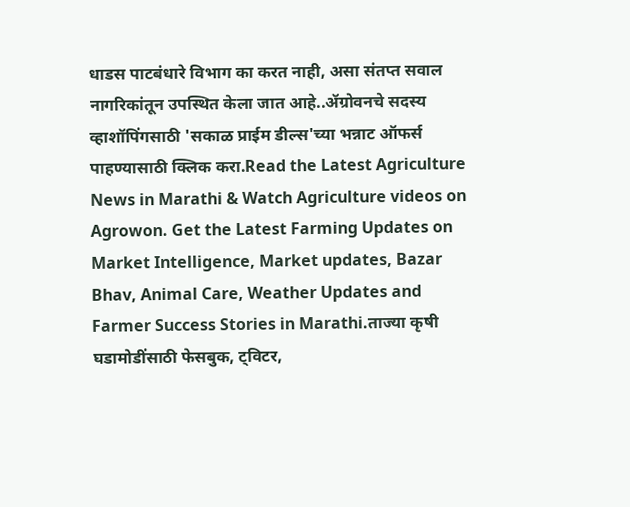धाडस पाटबंधारे विभाग का करत नाही, असा संतप्त सवाल नागरिकांतून उपस्थित केला जात आहे..ॲग्रोवनचे सदस्य व्हाशॉपिंगसाठी 'सकाळ प्राईम डील्स'च्या भन्नाट ऑफर्स पाहण्यासाठी क्लिक करा.Read the Latest Agriculture News in Marathi & Watch Agriculture videos on Agrowon. Get the Latest Farming Updates on Market Intelligence, Market updates, Bazar Bhav, Animal Care, Weather Updates and Farmer Success Stories in Marathi.ताज्या कृषी घडामोडींसाठी फेसबुक, ट्विटर,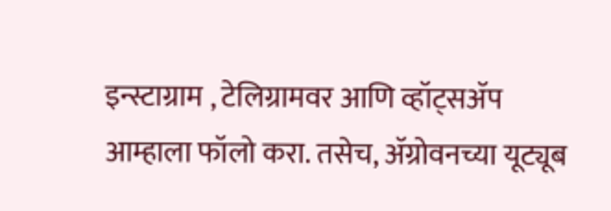इन्स्टाग्राम , टेलिग्रामवर आणि व्हॉट्सॲप आम्हाला फॉलो करा. तसेच, ॲग्रोवनच्या यूट्यूब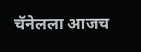चॅनेलला आजच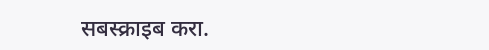सबस्क्राइब करा.